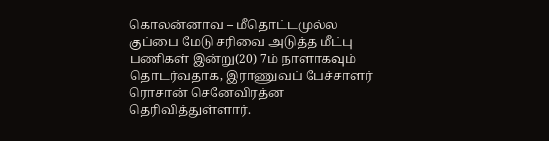கொலன்னாவ – மீதொட்டமுல்ல குப்பை மேடு சரிவை அடுத்த மீட்பு பணிகள் இன்று(20) 7ம் நாளாகவும் தொடர்வதாக, இராணுவப் பேச்சாளர் ரொசான் செனேவிரத்ன தெரிவித்துள்ளார்.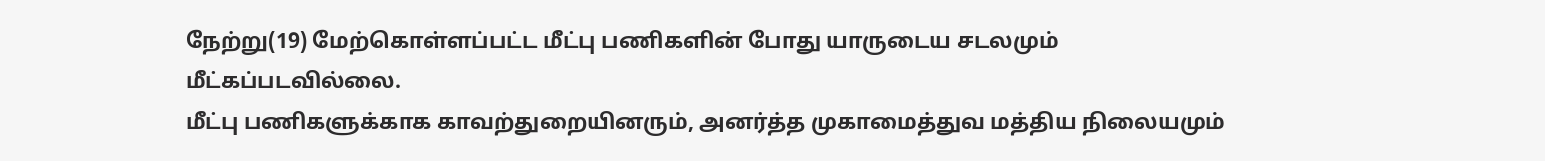நேற்று(19) மேற்கொள்ளப்பட்ட மீட்பு பணிகளின் போது யாருடைய சடலமும் மீட்கப்படவில்லை.
மீட்பு பணிகளுக்காக காவற்துறையினரும், அனர்த்த முகாமைத்துவ மத்திய நிலையமும்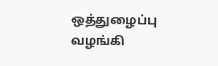ஒத்துழைப்பு வழங்கி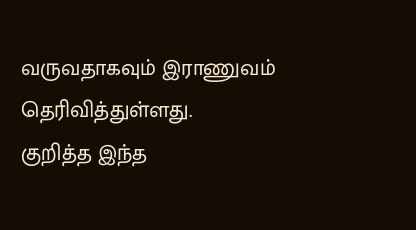வருவதாகவும் இராணுவம் தெரிவித்துள்ளது.
குறித்த இந்த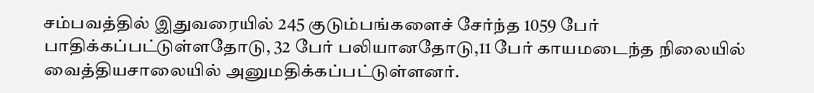சம்பவத்தில் இதுவரையில் 245 குடும்பங்களைச் சேர்ந்த 1059 பேர் பாதிக்கப்பட்டுள்ளதோடு, 32 பேர் பலியானதோடு,11 பேர் காயமடைந்த நிலையில் வைத்தியசாலையில் அனுமதிக்கப்பட்டுள்ளனர்.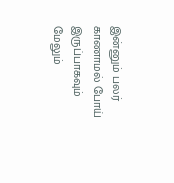இன்னும் பலர் காணாமல் போய் இருப்பாகவும் மேலும்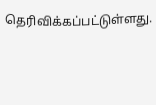தெரிவிக்கப்பட்டுள்ளது.